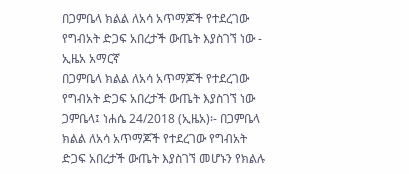በጋምቤላ ክልል ለአሳ አጥማጆች የተደረገው የግብአት ድጋፍ አበረታች ውጤት እያስገኘ ነው - ኢዜአ አማርኛ
በጋምቤላ ክልል ለአሳ አጥማጆች የተደረገው የግብአት ድጋፍ አበረታች ውጤት እያስገኘ ነው
ጋምቤላ፤ ነሐሴ 24/2018 (ኢዜአ)፡- በጋምቤላ ክልል ለአሳ አጥማጆች የተደረገው የግብአት ድጋፍ አበረታች ውጤት እያስገኘ መሆኑን የክልሉ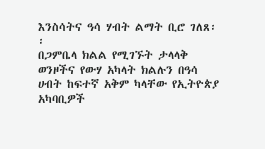እንስሳትና ዓሳ ሃብት ልማት ቢሮ ገለጸ፡፡
በጋምቤላ ክልል የሚገኙት ታላላቅ ወንዞችና የውሃ አካላት ክልሉን በዓሳ ሀብት ከፍተኛ አቅም ካላቸው የኢትዮጵያ አካባቢዎች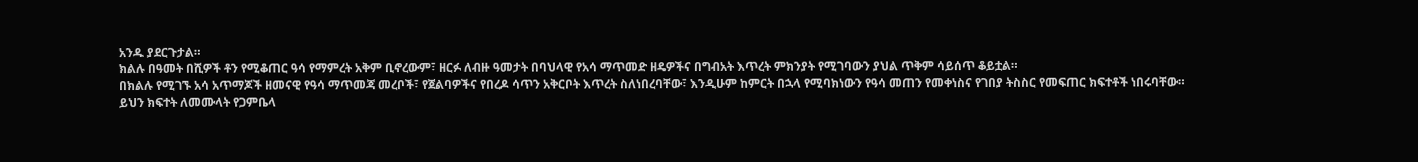አንዱ ያደርጉታል።
ክልሉ በዓመት በሺዎች ቶን የሚቆጠር ዓሳ የማምረት አቅም ቢኖረውም፣ ዘርፉ ለብዙ ዓመታት በባህላዊ የአሳ ማጥመድ ዘዴዎችና በግብአት እጥረት ምክንያት የሚገባውን ያህል ጥቅም ሳይሰጥ ቆይቷል።
በክልሉ የሚገኙ አሳ አጥማጆች ዘመናዊ የዓሳ ማጥመጃ መረቦች፣ የጀልባዎችና የበረዶ ሳጥን አቅርቦት እጥረት ስለነበረባቸው፣ እንዲሁም ከምርት በኋላ የሚባክነውን የዓሳ መጠን የመቀነስና የገበያ ትስስር የመፍጠር ክፍተቶች ነበሩባቸው።
ይህን ክፍተት ለመሙላት የጋምቤላ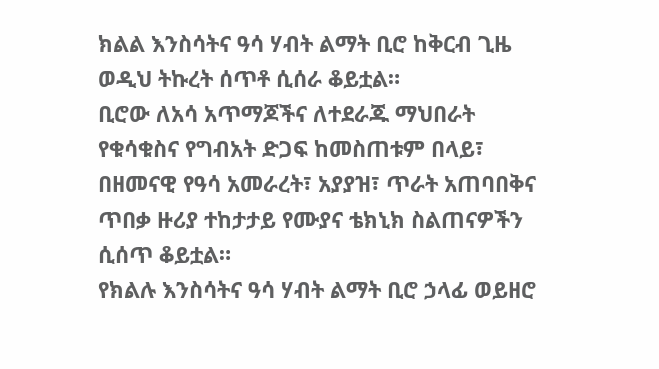ክልል እንስሳትና ዓሳ ሃብት ልማት ቢሮ ከቅርብ ጊዜ ወዲህ ትኩረት ሰጥቶ ሲሰራ ቆይቷል።
ቢሮው ለአሳ አጥማጆችና ለተደራጁ ማህበራት የቁሳቁስና የግብአት ድጋፍ ከመስጠቱም በላይ፣ በዘመናዊ የዓሳ አመራረት፣ አያያዝ፣ ጥራት አጠባበቅና ጥበቃ ዙሪያ ተከታታይ የሙያና ቴክኒክ ስልጠናዎችን ሲሰጥ ቆይቷል።
የክልሉ እንስሳትና ዓሳ ሃብት ልማት ቢሮ ኃላፊ ወይዘሮ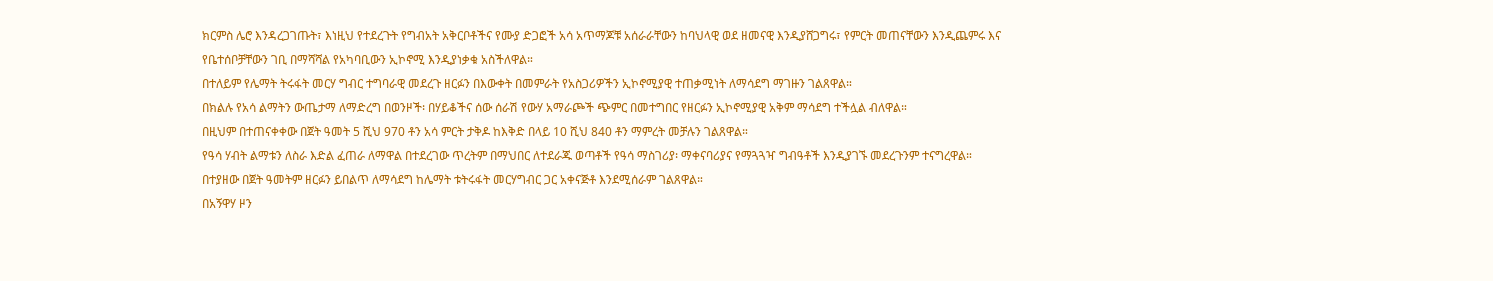ክርምስ ሌሮ እንዳረጋገጡት፣ እነዚህ የተደረጉት የግብአት አቅርቦቶችና የሙያ ድጋፎች አሳ አጥማጆቹ አሰራራቸውን ከባህላዊ ወደ ዘመናዊ እንዲያሸጋግሩ፣ የምርት መጠናቸውን እንዲጨምሩ እና የቤተሰቦቻቸውን ገቢ በማሻሻል የአካባቢውን ኢኮኖሚ እንዲያነቃቁ አስችለዋል።
በተለይም የሌማት ትሩፋት መርሃ ግብር ተግባራዊ መደረጉ ዘርፉን በእውቀት በመምራት የአስጋሪዎችን ኢኮኖሚያዊ ተጠቃሚነት ለማሳደግ ማገዙን ገልጸዋል።
በክልሉ የአሳ ልማትን ውጤታማ ለማድረግ በወንዞች፡ በሃይቆችና ሰው ሰራሽ የውሃ አማራጮች ጭምር በመተግበር የዘርፉን ኢኮኖሚያዊ አቅም ማሳደግ ተችሏል ብለዋል።
በዚህም በተጠናቀቀው በጀት ዓመት 5 ሺህ 970 ቶን አሳ ምርት ታቅዶ ከእቅድ በላይ 10 ሺህ 840 ቶን ማምረት መቻሉን ገልጸዋል።
የዓሳ ሃብት ልማቱን ለስራ እድል ፈጠራ ለማዋል በተደረገው ጥረትም በማህበር ለተደራጁ ወጣቶች የዓሳ ማስገሪያ፡ ማቀናባሪያና የማጓጓዣ ግብዓቶች እንዲያገኙ መደረጉንም ተናግረዋል።
በተያዘው በጀት ዓመትም ዘርፉን ይበልጥ ለማሳደግ ከሌማት ቱትሩፋት መርሃግብር ጋር አቀናጅቶ እንደሚሰራም ገልጸዋል።
በአኝዋሃ ዞን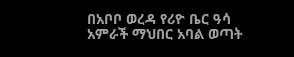በአቦቦ ወረዳ የሪዮ ቤር ዓሳ አምራች ማህበር አባል ወጣት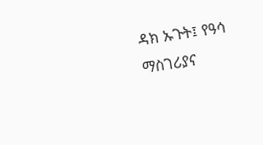ዳክ ኡጉት፤ የዓሳ ማስገሪያና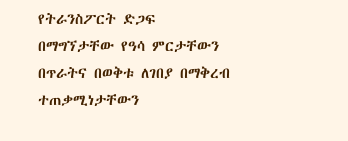የትራንስፖርት ድጋፍ በማግኘታቸው የዓሳ ምርታቸውን በጥራትና በወቅቱ ለገበያ በማቅረብ ተጠቃሚነታቸውን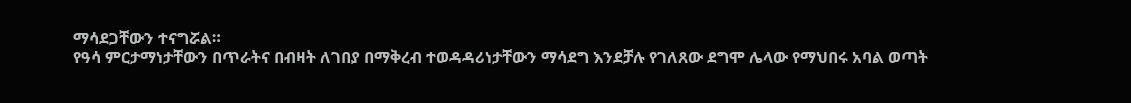ማሳደጋቸውን ተናግሯል።
የዓሳ ምርታማነታቸውን በጥራትና በብዛት ለገበያ በማቅረብ ተወዳዳሪነታቸውን ማሳደግ እንደቻሉ የገለጸው ደግሞ ሌላው የማህበሩ አባል ወጣት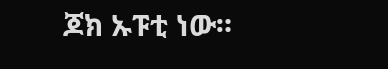ጆክ ኡፑቲ ነው።